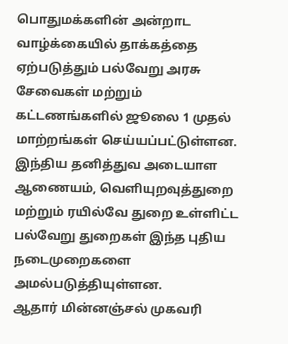பொதுமக்களின் அன்றாட வாழ்க்கையில் தாக்கத்தை ஏற்படுத்தும் பல்வேறு அரசு சேவைகள் மற்றும் கட்டணங்களில் ஜூலை 1 முதல் மாற்றங்கள் செய்யப்பட்டுள்ளன. இந்திய தனித்துவ அடையாள ஆணையம், வெளியுறவுத்துறை மற்றும் ரயில்வே துறை உள்ளிட்ட பல்வேறு துறைகள் இந்த புதிய நடைமுறைகளை அமல்படுத்தியுள்ளன.
ஆதார் மின்னஞ்சல் முகவரி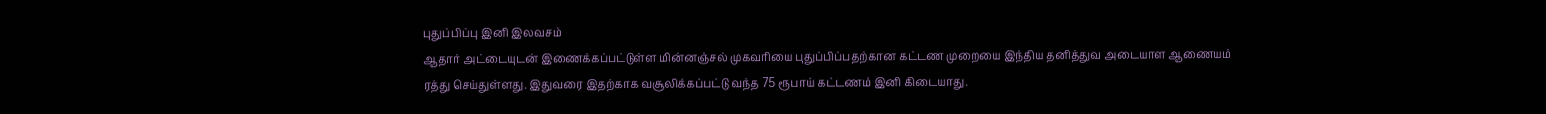புதுப்பிப்பு இனி இலவசம்
ஆதார் அட்டையுடன் இணைக்கப்பட்டுள்ள மின்னஞ்சல் முகவரியை புதுப்பிப்பதற்கான கட்டண முறையை இந்திய தனித்துவ அடையாள ஆணையம் ரத்து செய்துள்ளது. இதுவரை இதற்காக வசூலிக்கப்பட்டு வந்த 75 ரூபாய் கட்டணம் இனி கிடையாது.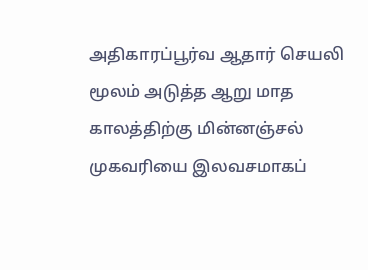அதிகாரப்பூர்வ ஆதார் செயலி மூலம் அடுத்த ஆறு மாத காலத்திற்கு மின்னஞ்சல் முகவரியை இலவசமாகப்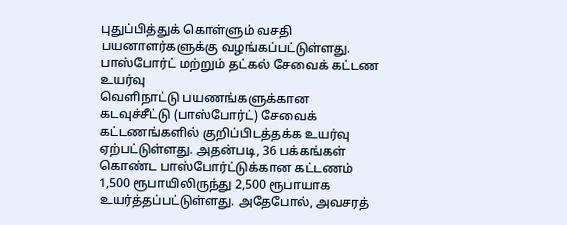புதுப்பித்துக் கொள்ளும் வசதி பயனாளர்களுக்கு வழங்கப்பட்டுள்ளது.
பாஸ்போர்ட் மற்றும் தட்கல் சேவைக் கட்டண உயர்வு
வெளிநாட்டு பயணங்களுக்கான கடவுச்சீட்டு (பாஸ்போர்ட்) சேவைக் கட்டணங்களில் குறிப்பிடத்தக்க உயர்வு ஏற்பட்டுள்ளது. அதன்படி, 36 பக்கங்கள் கொண்ட பாஸ்போர்ட்டுக்கான கட்டணம் 1,500 ரூபாயிலிருந்து 2,500 ரூபாயாக உயர்த்தப்பட்டுள்ளது. அதேபோல், அவசரத்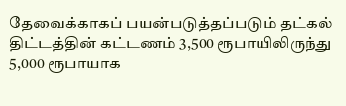தேவைக்காகப் பயன்படுத்தப்படும் தட்கல் திட்டத்தின் கட்டணம் 3,500 ரூபாயிலிருந்து 5,000 ரூபாயாக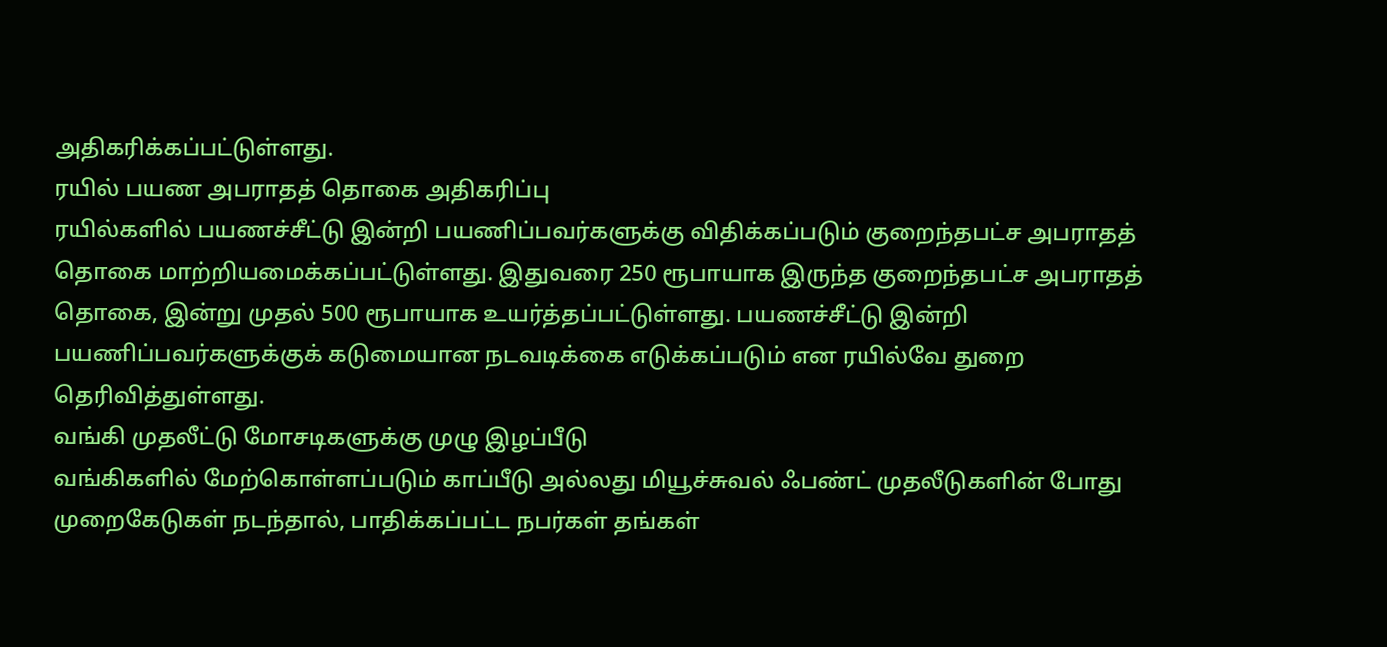அதிகரிக்கப்பட்டுள்ளது.
ரயில் பயண அபராதத் தொகை அதிகரிப்பு
ரயில்களில் பயணச்சீட்டு இன்றி பயணிப்பவர்களுக்கு விதிக்கப்படும் குறைந்தபட்ச அபராதத் தொகை மாற்றியமைக்கப்பட்டுள்ளது. இதுவரை 250 ரூபாயாக இருந்த குறைந்தபட்ச அபராதத் தொகை, இன்று முதல் 500 ரூபாயாக உயர்த்தப்பட்டுள்ளது. பயணச்சீட்டு இன்றி பயணிப்பவர்களுக்குக் கடுமையான நடவடிக்கை எடுக்கப்படும் என ரயில்வே துறை தெரிவித்துள்ளது.
வங்கி முதலீட்டு மோசடிகளுக்கு முழு இழப்பீடு
வங்கிகளில் மேற்கொள்ளப்படும் காப்பீடு அல்லது மியூச்சுவல் ஃபண்ட் முதலீடுகளின் போது முறைகேடுகள் நடந்தால், பாதிக்கப்பட்ட நபர்கள் தங்கள்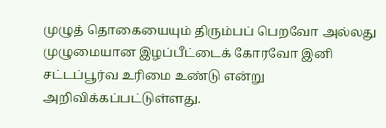முழுத் தொகையையும் திரும்பப் பெறவோ அல்லது முழுமையான இழப்பீட்டைக் கோரவோ இனி சட்டப்பூர்வ உரிமை உண்டு என்று அறிவிக்கப்பட்டுள்ளது.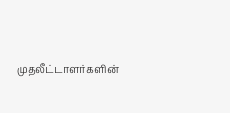முதலீட்டாளர்களின்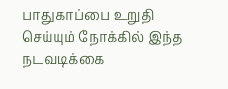பாதுகாப்பை உறுதி செய்யும் நோக்கில் இந்த நடவடிக்கை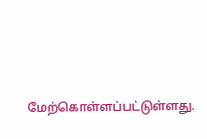மேற்கொள்ளப்பட்டுள்ளது.